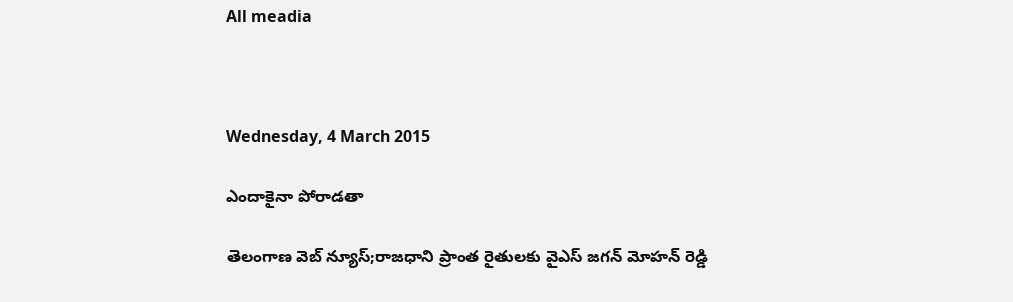All meadia



Wednesday, 4 March 2015

ఎందాకైనా పోరాడతా

తెలంగాణ వెబ్ న్యూస్;రాజధాని ప్రాంత రైతులకు వైఎస్ జగన్ మోహన్ రెడ్డి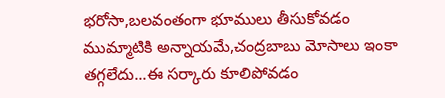భరోసా,బలవంతంగా భూములు తీసుకోవడం ముమ్మాటికి అన్నాయమే,చంద్రబాబు మోసాలు ఇంకా తగ్గలేదు...ఈ సర్కారు కూలిపోవడం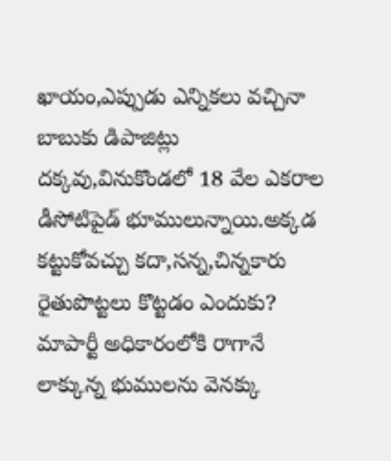ఖాయం,ఎప్పుడు ఎన్నికలు వచ్చినా బాబుకు డిపాజిట్లు దక్కవు,వినుకొండలో 18 వేల ఎకరాల డీసోటిపైడ్ భూములున్నాయి.అక్కడ కట్టుకోవచ్చు కదా,సన్న,చిన్నకారు రైతుపొట్టలు కొట్టడం ఎందుకు? మాపార్టీ అధికారంలోకి రాగానే లాక్కున్న భుములను వెనక్కు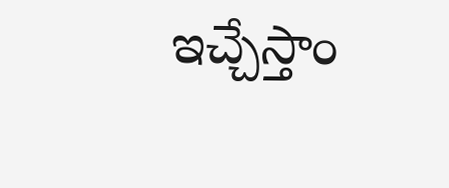ఇచ్చేస్తాం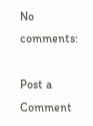No comments:

Post a Comment